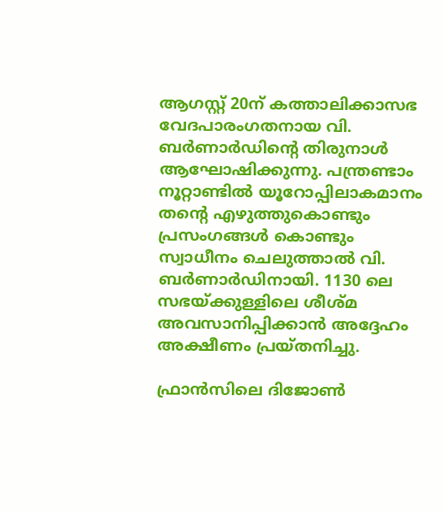ആഗസ്റ്റ് 20ന് കത്താലിക്കാസഭ വേദപാരംഗതനായ വി. ബർണാർഡിന്റെ തിരുനാൾ ആഘോഷിക്കുന്നു. പന്ത്രണ്ടാം നൂറ്റാണ്ടിൽ യൂറോപ്പിലാകമാനം തന്റെ എഴുത്തുകൊണ്ടും പ്രസംഗങ്ങൾ കൊണ്ടും സ്വാധീനം ചെലുത്താൽ വി. ബർണാർഡിനായി. 1130 ലെ സഭയ്ക്കുള്ളിലെ ശീശ്മ അവസാനിപ്പിക്കാൻ അദ്ദേഹം അക്ഷീണം പ്രയ്തനിച്ചു.

ഫ്രാൻസിലെ ദിജോൺ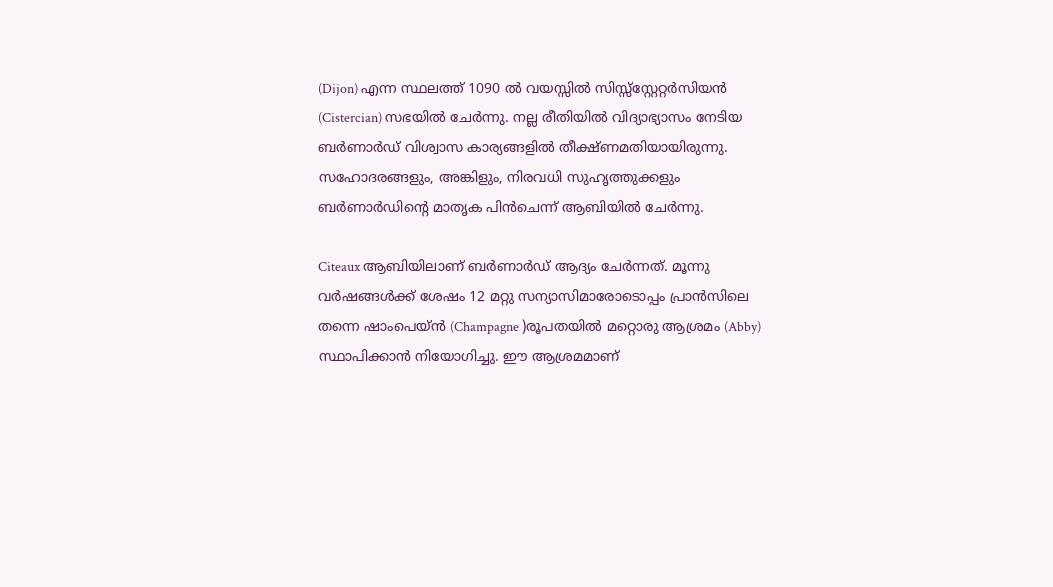(Dijon) എന്ന സ്ഥലത്ത് 1090 ൽ വയസ്സിൽ സിസ്സ്സ്റ്റേറ്റർസിയൻ (Cistercian) സഭയിൽ ചേർന്നു. നല്ല രീതിയിൽ വിദ്യാഭ്യാസം നേടിയ ബർണാർഡ് വിശ്വാസ കാര്യങ്ങളിൽ തീക്ഷ്ണമതിയായിരുന്നു. സഹോദരങ്ങളും, അങ്കിളും, നിരവധി സുഹൃത്തുക്കളും ബർണാർഡിന്റെ മാതൃക പിൻചെന്ന് ആബിയിൽ ചേർന്നു.

Citeaux ആബിയിലാണ് ബർണാർഡ് ആദ്യം ചേർന്നത്. മൂന്നു വർഷങ്ങൾക്ക് ശേഷം 12 മറ്റു സന്യാസിമാരോടൊപ്പം പ്രാൻസിലെ തന്നെ ഷാംപെയ്ൻ (Champagne )രൂപതയിൽ മറ്റൊരു ആശ്രമം (Abby) സ്ഥാപിക്കാൻ നിയോഗിച്ചു. ഈ ആശ്രമമാണ്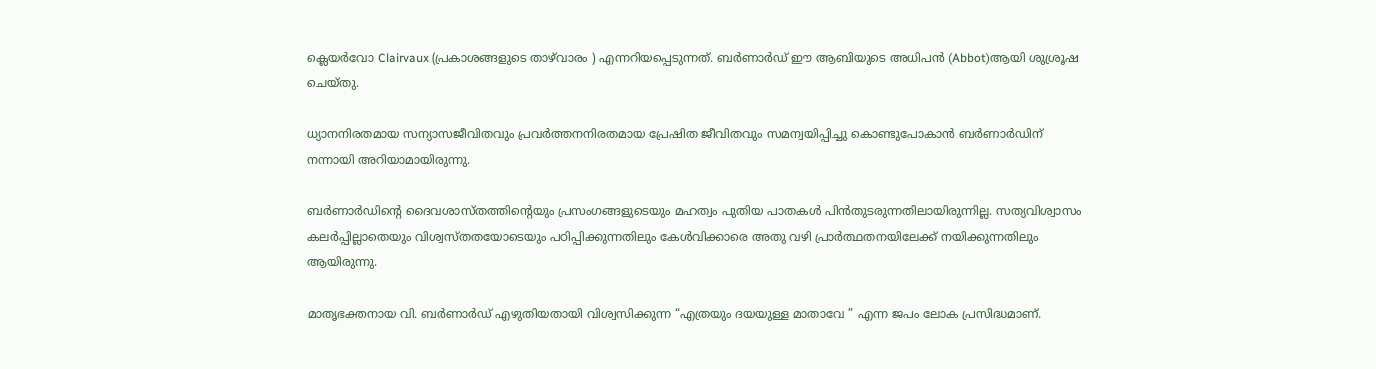ക്ലെയർവോ Clairvaux (പ്രകാശങ്ങളുടെ താഴ്‌വാരം ) എന്നറിയപ്പെടുന്നത്. ബർണാർഡ് ഈ ആബിയുടെ അധിപൻ (Abbot)ആയി ശുശ്രൂഷ ചെയ്തു.

ധ്യാനനിരതമായ സന്യാസജീവിതവും പ്രവർത്തനനിരതമായ പ്രേഷിത ജീവിതവും സമന്വയിപ്പിച്ചു കൊണ്ടുപോകാൻ ബർണാർഡിന് നന്നായി അറിയാമായിരുന്നു.

ബർണാർഡിന്റെ ദൈവശാസ്തത്തിന്റെയും പ്രസംഗങ്ങളുടെയും മഹത്വം പുതിയ പാതകൾ പിൻതുടരുന്നതിലായിരുന്നില്ല. സത്യവിശ്വാസം കലർപ്പില്ലാതെയും വിശ്വസ്തതയോടെയും പഠിപ്പിക്കുന്നതിലും കേൾവിക്കാരെ അതു വഴി പ്രാർത്ഥതനയിലേക്ക് നയിക്കുന്നതിലും ആയിരുന്നു.

മാതൃഭക്തനായ വി. ബർണാർഡ് എഴുതിയതായി വിശ്വസിക്കുന്ന “എത്രയും ദയയുള്ള മാതാവേ ” എന്ന ജപം ലോക പ്രസിദ്ധമാണ്.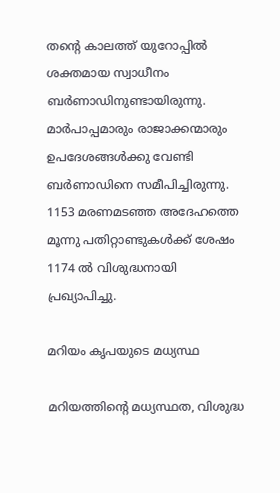തന്റെ കാലത്ത് യുറോപ്പിൽ ശക്തമായ സ്വാധീനം ബർണാഡിനുണ്ടായിരുന്നു. മാർപാപ്പമാരും രാജാക്കന്മാരും ഉപദേശങ്ങൾക്കു വേണ്ടി ബർണാഡിനെ സമീപിച്ചിരുന്നു. 1153 മരണമടഞ്ഞ അദേഹത്തെ മൂന്നു പതിറ്റാണ്ടുകൾക്ക് ശേഷം 1174 ൽ വിശുദ്ധനായി പ്രഖ്യാപിച്ചു.

മറിയം കൃപയുടെ മധ്യസ്ഥ

മറിയത്തിൻ്റെ മധ്യസ്ഥത, വിശുദ്ധ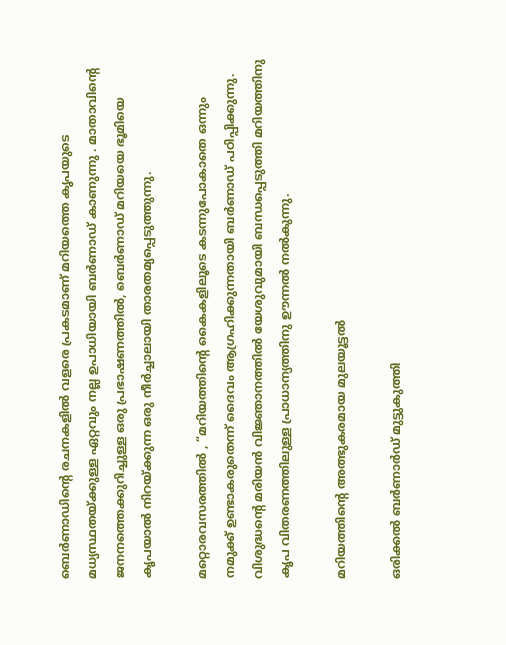ബെർണാഡിൻ്റെ രചനകളിൽ വളരെ പ്രകടമാണ് മറിയത്തെ കൃപയുടെ മധ്യസ്ഥതയ്ക്കുള്ള ഏറ്റവും നല്ല ഉപാധിയായി ബർണാഡ് കാണുന്നു . മാതാവിൻ്റെ ജനനത്തെക്കുറിച്ചുള്ള ഒരു പ്രഭാഷണത്തിൽ, ബെർണാഡ് മറിയയെ ഭൂമിയെ കൃപയാൽ നിറയ്ക്കുന്ന ഒരു നീർച്ചാലായി താരതമ്യപ്പെടുത്തുന്നു.

മറ്റൊരവസരത്തിൽ , “മറിയത്തിൻ്റെ കൈകളിലൂടെ കടന്നുപോകാതെ ഒന്നും നമുക്ക് ഉണ്ടാകരുതെന്ന് ദൈവം ആഗ്രഹിക്കുന്നതായി ബർണാഡ് പഠിപ്പിക്കുന്നു. വിശുദ്ധൻ്റെ മരിയൻ വിജ്ഞാനത്തിൽ യേശുവുമായി ബന്ധപ്പെടുത്തി മറിയത്തിനു കൃപ വിതരണത്തിലുള്ള പ്രാധാന്യത്തിനു ഊന്നൽ നൽകുന്നു.

മറിയത്തിൻ്റെ അത്ഭുകരമായ മുലയൂട്ടൽ

ഒരിക്കൽ ബർണാർഡ് മുട്ടുകുത്തി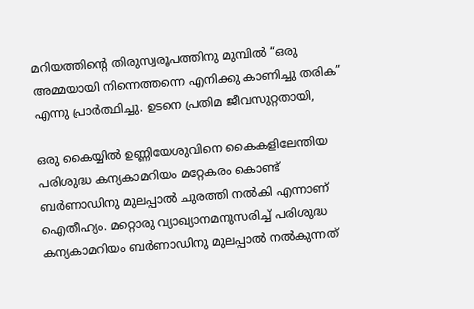മറിയത്തിൻ്റെ തിരുസ്വരൂപത്തിനു മുമ്പിൽ “ഒരു അമ്മയായി നിന്നെത്തന്നെ എനിക്കു കാണിച്ചു തരിക” എന്നു പ്രാർത്ഥിച്ചു. ഉടനെ പ്രതിമ ജീവസുറ്റതായി,

ഒരു കൈയ്യിൽ ഉണ്ണിയേശുവിനെ കൈകളിലേന്തിയ പരിശുദ്ധ കന്യകാമറിയം മറ്റേകരം കൊണ്ട് ബർണാഡിനു മുലപ്പാൽ ചുരത്തി നൽകി എന്നാണ് ഐതീഹ്യം. മറ്റൊരു വ്യാഖ്യാനമനുസരിച്ച് പരിശുദ്ധ കന്യകാമറിയം ബർണാഡിനു മുലപ്പാൽ നൽകുന്നത്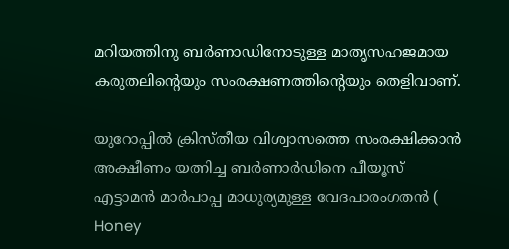മറിയത്തിനു ബർണാഡിനോടുള്ള മാതൃസഹജമായ കരുതലിൻ്റെയും സംരക്ഷണത്തിൻ്റെയും തെളിവാണ്.

യുറോപ്പിൽ ക്രിസ്തീയ വിശ്വാസത്തെ സംരക്ഷിക്കാൻ അക്ഷീണം യത്നിച്ച ബർണാർഡിനെ പീയൂസ് എട്ടാമൻ മാർപാപ്പ മാധുര്യമുള്ള വേദപാരംഗതൻ ( Honey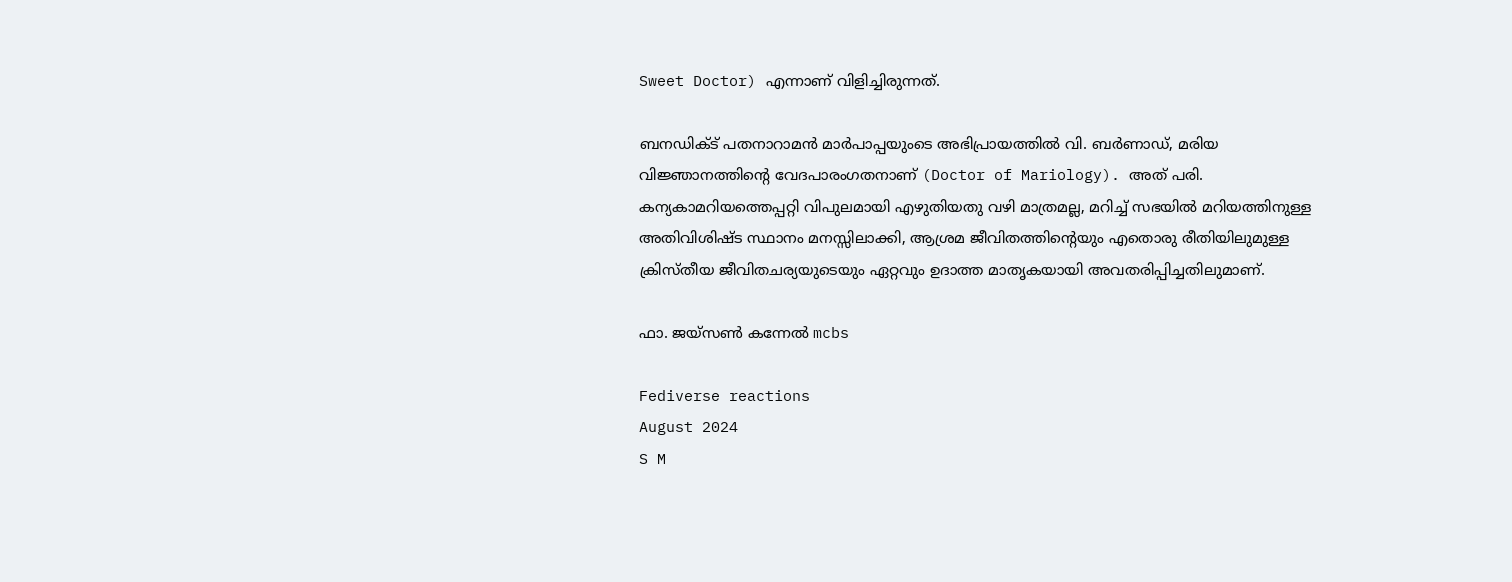Sweet Doctor) എന്നാണ് വിളിച്ചിരുന്നത്.

ബനഡിക്ട് പതനാറാമൻ മാർപാപ്പയുംടെ അഭിപ്രായത്തിൽ വി. ബർണാഡ്, മരിയ വിജ്ഞാനത്തിന്റെ വേദപാരംഗതനാണ് (Doctor of Mariology). അത് പരി. കന്യകാമറിയത്തെപ്പറ്റി വിപുലമായി എഴുതിയതു വഴി മാത്രമല്ല, മറിച്ച് സഭയിൽ മറിയത്തിനുള്ള അതിവിശിഷ്ട സ്ഥാനം മനസ്സിലാക്കി, ആശ്രമ ജീവിതത്തിന്റെയും എതൊരു രീതിയിലുമുള്ള ക്രിസ്തീയ ജീവിതചര്യയുടെയും ഏറ്റവും ഉദാത്ത മാതൃകയായി അവതരിപ്പിച്ചതിലുമാണ്.

ഫാ. ജയ്സൺ കന്നേൽ mcbs

Fediverse reactions
August 2024
S M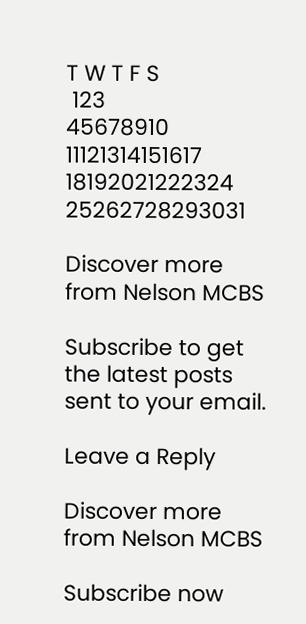T W T F S
 123
45678910
11121314151617
18192021222324
25262728293031

Discover more from Nelson MCBS

Subscribe to get the latest posts sent to your email.

Leave a Reply

Discover more from Nelson MCBS

Subscribe now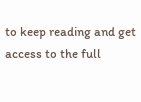to keep reading and get access to the full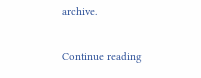archive.

Continue reading